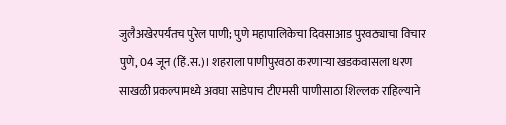जुलैअखेरपर्यंतच पुरेल पाणी; पुणे महापालिकेचा दिवसाआड पुरवठ्याचा विचार
पुणे, 04 जून (हिं.स.)। शहराला पाणीपुरवठा करणाऱ्या खडकवासला धरण साखळी प्रकल्पामध्ये अवघा साडेपाच टीएमसी पाणीसाठा शिल्लक राहिल्याने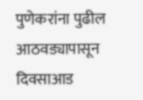पुणेकरांना पुढील आठवड्यापासून दिवसाआड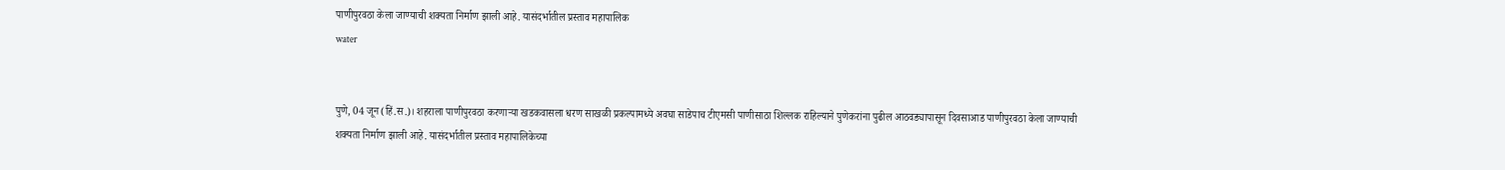पाणीपुरवठा केला जाण्याची शक्यता निर्माण झाली आहे. यासंदर्भातील प्रस्ताव महापालिक
water


पुणे, 04 जून (हिं.स.)। शहराला पाणीपुरवठा करणाऱ्या खडकवासला धरण साखळी प्रकल्पामध्ये अवघा साडेपाच टीएमसी पाणीसाठा शिल्लक राहिल्याने पुणेकरांना पुढील आठवड्यापासून दिवसाआड पाणीपुरवठा केला जाण्याची शक्यता निर्माण झाली आहे. यासंदर्भातील प्रस्ताव महापालिकेच्या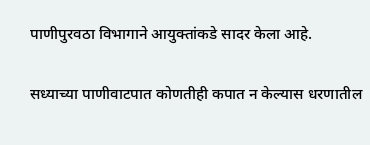पाणीपुरवठा विभागाने आयुक्तांकडे सादर केला आहे.

सध्याच्या पाणीवाटपात कोणतीही कपात न केल्यास धरणातील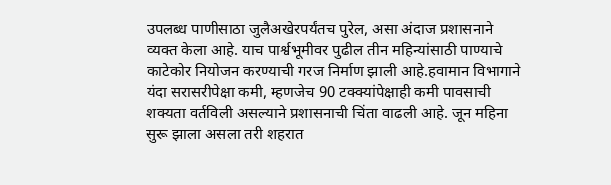उपलब्ध पाणीसाठा जुलैअखेरपर्यंतच पुरेल, असा अंदाज प्रशासनाने व्यक्त केला आहे. याच पार्श्वभूमीवर पुढील तीन महिन्यांसाठी पाण्याचे काटेकोर नियोजन करण्याची गरज निर्माण झाली आहे.हवामान विभागाने यंदा सरासरीपेक्षा कमी, म्हणजेच 90 टक्क्यांपेक्षाही कमी पावसाची शक्यता वर्तविली असल्याने प्रशासनाची चिंता वाढली आहे. जून महिना सुरू झाला असला तरी शहरात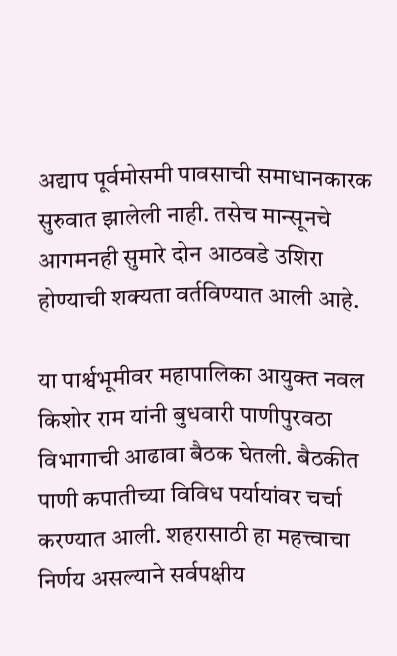अद्याप पूर्वमोसमी पावसाची समाधानकारक सुरुवात झालेली नाही. तसेच मान्सूनचे आगमनही सुमारे दोन आठवडे उशिरा होण्याची शक्यता वर्तविण्यात आली आहे.

या पार्श्वभूमीवर महापालिका आयुक्त नवल किशोर राम यांनी बुधवारी पाणीपुरवठा विभागाची आढावा बैठक घेतली. बैठकीत पाणी कपातीच्या विविध पर्यायांवर चर्चा करण्यात आली. शहरासाठी हा महत्त्वाचा निर्णय असल्याने सर्वपक्षीय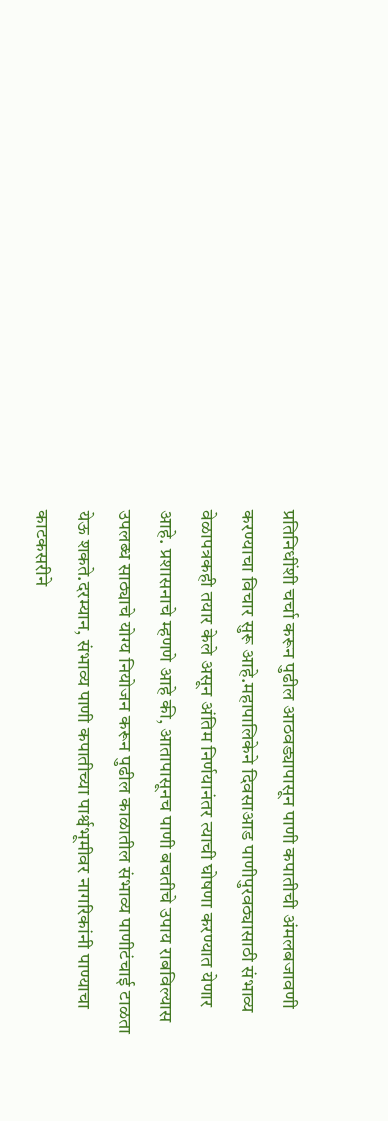प्रतिनिधींशी चर्चा करून पुढील आठवड्यापासून पाणी कपातीची अंमलबजावणी करण्याचा विचार सुरू आहे.महापालिकेने दिवसाआड पाणीपुरवठ्यासाठी संभाव्य वेळापत्रकही तयार केले असून अंतिम निर्णयानंतर त्याची घोषणा करण्यात येणार आहे. प्रशासनाचे म्हणणे आहे की, आतापासूनच पाणी बचतीचे उपाय राबविल्यास उपलब्ध साठ्याचे योग्य नियोजन करून पुढील काळातील संभाव्य पाणीटंचाई टाळता येऊ शकते.दरम्यान, संभाव्य पाणी कपातीच्या पार्श्वभूमीवर नागरिकांनी पाण्याचा काटकसरीने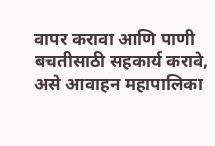वापर करावा आणि पाणी बचतीसाठी सहकार्य करावे, असे आवाहन महापालिका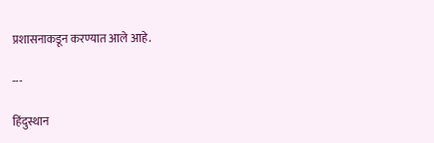प्रशासनाकडून करण्यात आले आहे.

---

हिंदुस्थान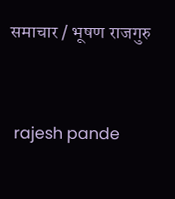समाचार / भूषण राजगुरु


 rajesh pande